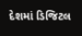દેશમાં ડિજિટલ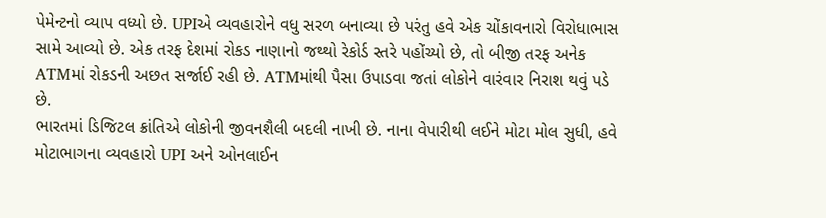પેમેન્ટનો વ્યાપ વધ્યો છે. UPIએ વ્યવહારોને વધુ સરળ બનાવ્યા છે પરંતુ હવે એક ચોંકાવનારો વિરોધાભાસ સામે આવ્યો છે. એક તરફ દેશમાં રોકડ નાણાનો જથ્થો રેકોર્ડ સ્તરે પહોંચ્યો છે, તો બીજી તરફ અનેક ATMમાં રોકડની અછત સર્જાઈ રહી છે. ATMમાંથી પૈસા ઉપાડવા જતાં લોકોને વારંવાર નિરાશ થવું પડે છે.
ભારતમાં ડિજિટલ ક્રાંતિએ લોકોની જીવનશૈલી બદલી નાખી છે. નાના વેપારીથી લઈને મોટા મોલ સુધી, હવે મોટાભાગના વ્યવહારો UPI અને ઓનલાઈન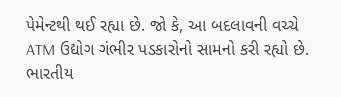પેમેન્ટથી થઈ રહ્યા છે. જો કે, આ બદલાવની વચ્ચે ATM ઉદ્યોગ ગંભીર પડકારોનો સામનો કરી રહ્યો છે.
ભારતીય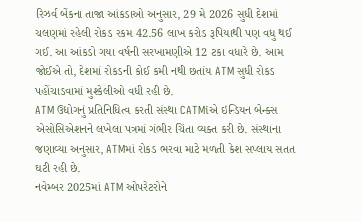રિઝર્વ બેંકના તાજા આંકડાઓ અનુસાર, 29 મે 2026 સુધી દેશમાં ચલણમાં રહેલી રોકડ રકમ 42.56 લાખ કરોડ રૂપિયાથી પણ વધુ થઈ ગઈ. આ આંકડો ગયા વર્ષની સરખામણીએ 12 ટકા વધારે છે. આમ જોઈએ તો, દેશમાં રોકડની કોઈ કમી નથી છતાંય ATM સુધી રોકડ પહોંચાડવામાં મુશ્કેલીઓ વધી રહી છે.
ATM ઉદ્યોગનું પ્રતિનિધિત્વ કરતી સંસ્થા CATMiએ ઇન્ડિયન બેન્ક્સ એસોસિએશનને લખેલા પત્રમાં ગંભીર ચિંતા વ્યક્ત કરી છે. સંસ્થાના જણાવ્યા અનુસાર, ATMમાં રોકડ ભરવા માટે મળતી કેશ સપ્લાય સતત ઘટી રહી છે.
નવેમ્બર 2025માં ATM ઓપરેટરોને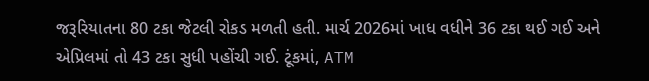જરૂરિયાતના 80 ટકા જેટલી રોકડ મળતી હતી. માર્ચ 2026માં ખાધ વધીને 36 ટકા થઈ ગઈ અને એપ્રિલમાં તો 43 ટકા સુધી પહોંચી ગઈ. ટૂંકમાં, ATM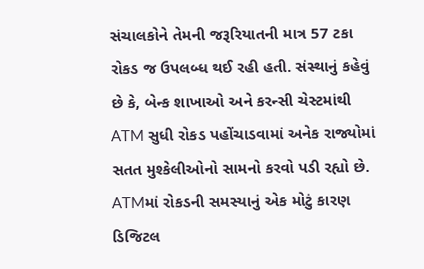સંચાલકોને તેમની જરૂરિયાતની માત્ર 57 ટકા રોકડ જ ઉપલબ્ધ થઈ રહી હતી. સંસ્થાનું કહેવું છે કે, બેન્ક શાખાઓ અને કરન્સી ચેસ્ટમાંથી ATM સુધી રોકડ પહોંચાડવામાં અનેક રાજ્યોમાં સતત મુશ્કેલીઓનો સામનો કરવો પડી રહ્યો છે.
ATMમાં રોકડની સમસ્યાનું એક મોટું કારણ ડિજિટલ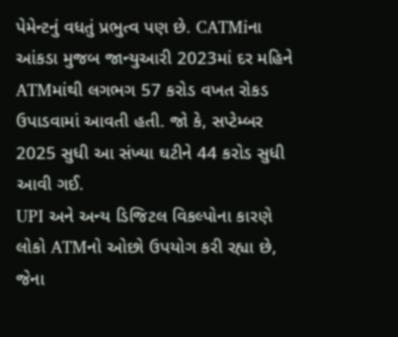પેમેન્ટનું વધતું પ્રભુત્વ પણ છે. CATMiના આંકડા મુજબ જાન્યુઆરી 2023માં દર મહિને ATMમાંથી લગભગ 57 કરોડ વખત રોકડ ઉપાડવામાં આવતી હતી. જો કે, સપ્ટેમ્બર 2025 સુધી આ સંખ્યા ઘટીને 44 કરોડ સુધી આવી ગઈ.
UPI અને અન્ય ડિજિટલ વિકલ્પોના કારણે લોકો ATMનો ઓછો ઉપયોગ કરી રહ્યા છે, જેના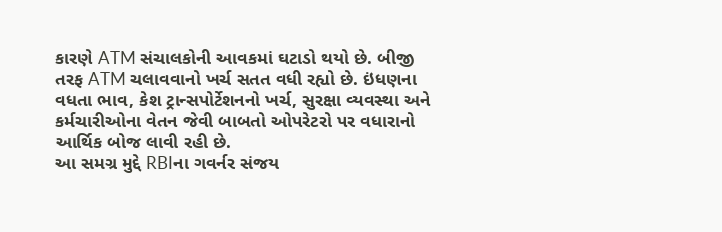કારણે ATM સંચાલકોની આવકમાં ઘટાડો થયો છે. બીજી તરફ ATM ચલાવવાનો ખર્ચ સતત વધી રહ્યો છે. ઇંધણના વધતા ભાવ, કેશ ટ્રાન્સપોર્ટેશનનો ખર્ચ, સુરક્ષા વ્યવસ્થા અને કર્મચારીઓના વેતન જેવી બાબતો ઓપરેટરો પર વધારાનો આર્થિક બોજ લાવી રહી છે.
આ સમગ્ર મુદ્દે RBIના ગવર્નર સંજય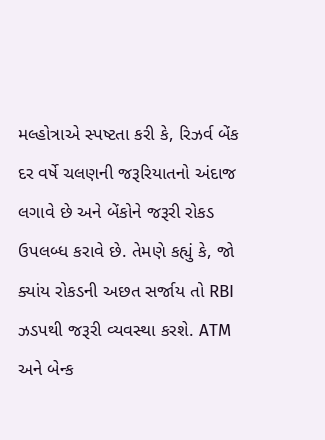મલ્હોત્રાએ સ્પષ્ટતા કરી કે, રિઝર્વ બેંક દર વર્ષે ચલણની જરૂરિયાતનો અંદાજ લગાવે છે અને બેંકોને જરૂરી રોકડ ઉપલબ્ધ કરાવે છે. તેમણે કહ્યું કે, જો ક્યાંય રોકડની અછત સર્જાય તો RBI ઝડપથી જરૂરી વ્યવસ્થા કરશે. ATM અને બેન્ક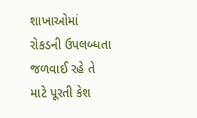શાખાઓમાં રોકડની ઉપલબ્ધતા જળવાઈ રહે તે માટે પૂરતી કેશ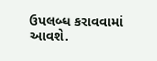ઉપલબ્ધ કરાવવામાં આવશે.